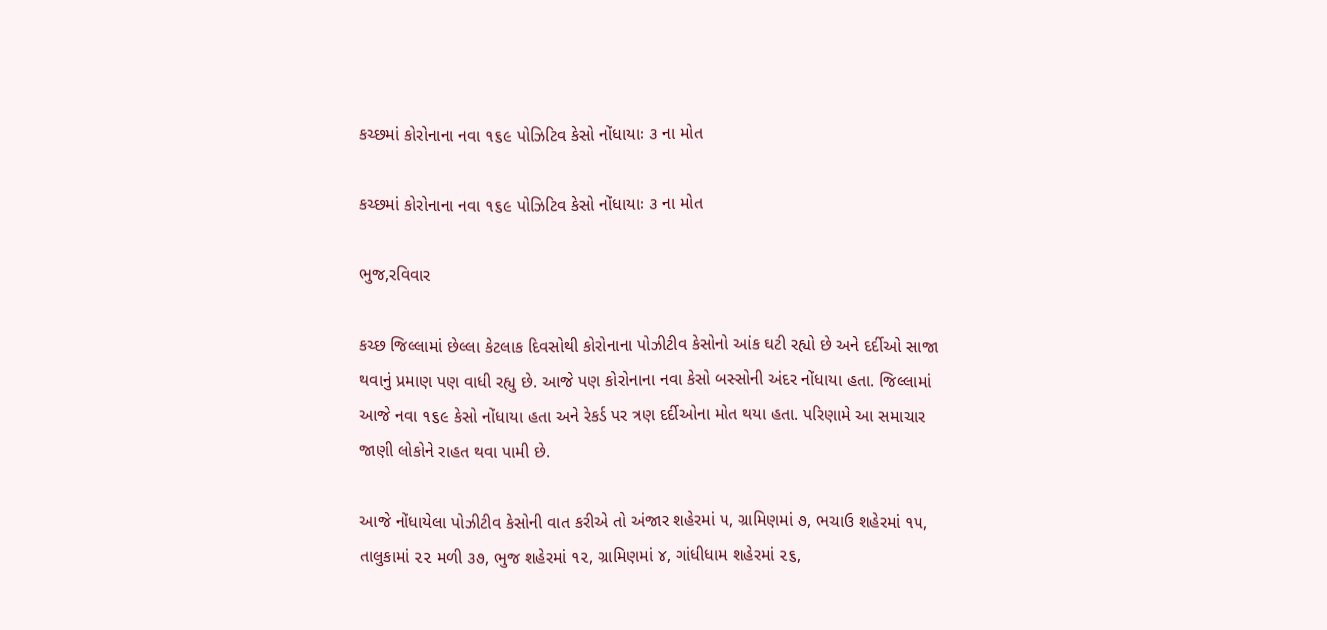કચ્છમાં કોરોનાના નવા ૧૬૯ પોઝિટિવ કેસો નોંધાયાઃ ૩ ના મોત

કચ્છમાં કોરોનાના નવા ૧૬૯ પોઝિટિવ કેસો નોંધાયાઃ ૩ ના મોત

ભુજ,રવિવાર

કચ્છ જિલ્લામાં છેલ્લા કેટલાક દિવસોથી કોરોનાના પોઝીટીવ કેસોનો આંક ઘટી રહ્યો છે અને દર્દીઓ સાજા થવાનું પ્રમાણ પણ વાધી રહ્યુ છે. આજે પણ કોરોનાના નવા કેસો બસ્સોની અંદર નોંધાયા હતા. જિલ્લામાં આજે નવા ૧૬૯ કેસો નોંધાયા હતા અને રેકર્ડ પર ત્રણ દર્દીઓના મોત થયા હતા. પરિણામે આ સમાચાર જાણી લોકોને રાહત થવા પામી છે.

આજે નોંધાયેલા પોઝીટીવ કેસોની વાત કરીએ તો અંજાર શહેરમાં ૫, ગ્રામિણમાં ૭, ભચાઉ શહેરમાં ૧૫, તાલુકામાં ૨૨ મળી ૩૭, ભુજ શહેરમાં ૧૨, ગ્રામિણમાં ૪, ગાંધીધામ શહેરમાં ૨૬,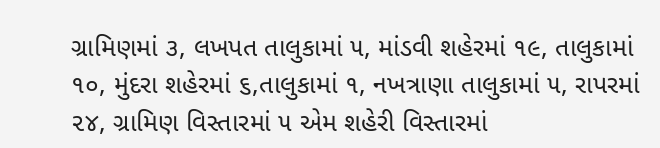ગ્રામિણમાં ૩, લખપત તાલુકામાં ૫, માંડવી શહેરમાં ૧૯, તાલુકામાં ૧૦, મુંદરા શહેરમાં ૬,તાલુકામાં ૧, નખત્રાણા તાલુકામાં ૫, રાપરમાં ૨૪, ગ્રામિણ વિસ્તારમાં ૫ એમ શહેરી વિસ્તારમાં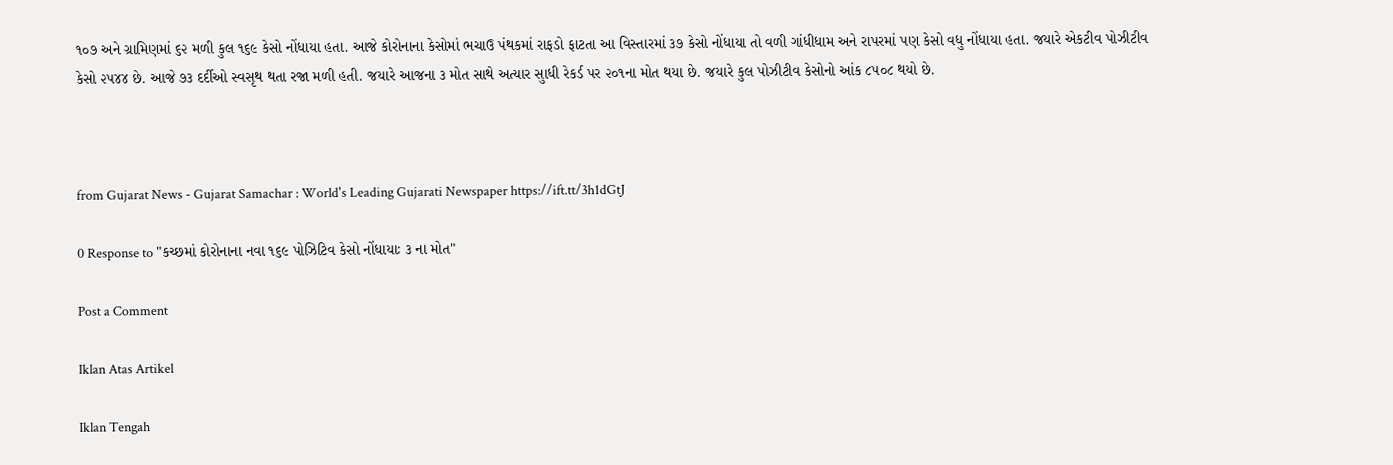૧૦૭ અને ગ્રામિણમાં ૬૨ મળી કુલ ૧૬૯ કેસો નોંધાયા હતા. આજે કોરોનાના કેસોમાં ભચાઉ પંથકમાં રાફડો ફાટતા આ વિસ્તારમાં ૩૭ કેસો નોંધાયા તો વળી ગાંધીધામ અને રાપરમાં પણ કેસો વધુ નોંધાયા હતા. જયારે એકટીવ પોઝીટીવ કેસો ૨૫૪૪ છે. આજે ૭૩ દર્દીઓ સ્વસૃથ થતા રજા મળી હતી. જયારે આજના ૩ મોત સાથે અત્યાર સુાધી રેકર્ડ પર ૨૦૧ના મોત થયા છે. જયારે કુલ પોઝીટીવ કેસોનો આંક ૮૫૦૮ થયો છે.



from Gujarat News - Gujarat Samachar : World's Leading Gujarati Newspaper https://ift.tt/3h1dGtJ

0 Response to "કચ્છમાં કોરોનાના નવા ૧૬૯ પોઝિટિવ કેસો નોંધાયાઃ ૩ ના મોત"

Post a Comment

Iklan Atas Artikel

Iklan Tengah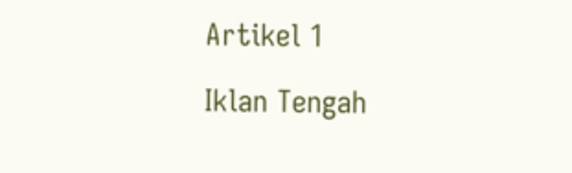Artikel 1

Iklan Tengah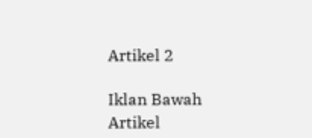Artikel 2

Iklan Bawah Artikel